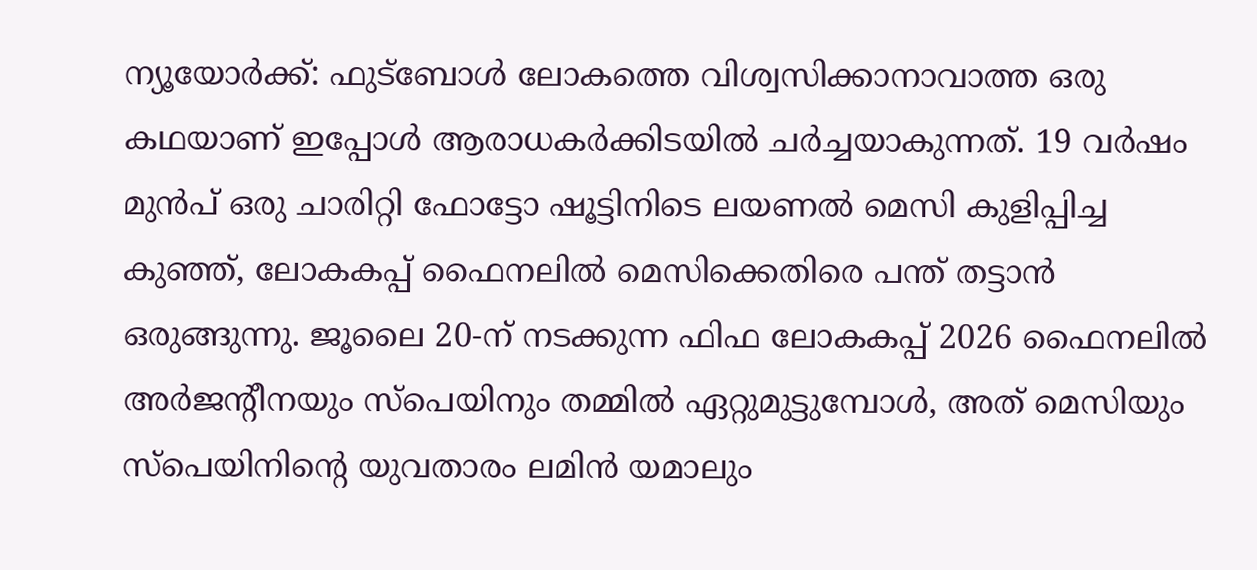ന്യൂയോർക്ക്: ഫുട്ബോൾ ലോകത്തെ വിശ്വസിക്കാനാവാത്ത ഒരു കഥയാണ് ഇപ്പോൾ ആരാധകർക്കിടയിൽ ചർച്ചയാകുന്നത്. 19 വർഷം മുൻപ് ഒരു ചാരിറ്റി ഫോട്ടോ ഷൂട്ടിനിടെ ലയണൽ മെസി കുളിപ്പിച്ച കുഞ്ഞ്, ലോകകപ്പ് ഫൈനലിൽ മെസിക്കെതിരെ പന്ത് തട്ടാൻ ഒരുങ്ങുന്നു. ജൂലൈ 20-ന് നടക്കുന്ന ഫിഫ ലോകകപ്പ് 2026 ഫൈനലിൽ അർജന്റീനയും സ്പെയിനും തമ്മിൽ ഏറ്റുമുട്ടുമ്പോൾ, അത് മെസിയും സ്പെയിനിന്റെ യുവതാരം ലമിൻ യമാലും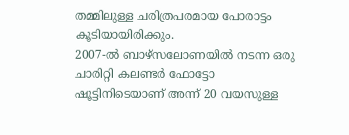തമ്മിലുള്ള ചരിത്രപരമായ പോരാട്ടം കൂടിയായിരിക്കും.
2007-ൽ ബാഴ്സലോണയിൽ നടന്ന ഒരു ചാരിറ്റി കലണ്ടർ ഫോട്ടോ ഷൂട്ടിനിടെയാണ് അന്ന് 20 വയസുള്ള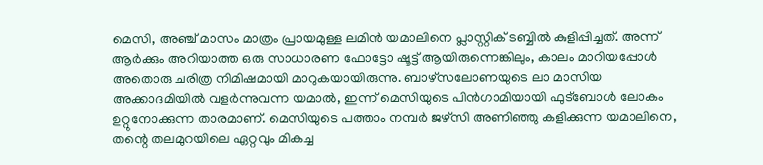മെസി, അഞ്ച് മാസം മാത്രം പ്രായമുള്ള ലമിൻ യമാലിനെ പ്ലാസ്റ്റിക് ടബ്ബിൽ കുളിപ്പിച്ചത്. അന്ന് ആർക്കും അറിയാത്ത ഒരു സാധാരണ ഫോട്ടോ ഷൂട്ട് ആയിരുന്നെങ്കിലും, കാലം മാറിയപ്പോൾ അതൊരു ചരിത്ര നിമിഷമായി മാറുകയായിരുന്നു. ബാഴ്സലോണയുടെ ലാ മാസിയ അക്കാദമിയിൽ വളർന്നുവന്ന യമാൽ, ഇന്ന് മെസിയുടെ പിൻഗാമിയായി ഫുട്ബോൾ ലോകം ഉറ്റുനോക്കുന്ന താരമാണ്. മെസിയുടെ പത്താം നമ്പർ ജഴ്സി അണിഞ്ഞു കളിക്കുന്ന യമാലിനെ, തന്റെ തലമുറയിലെ ഏറ്റവും മികച്ച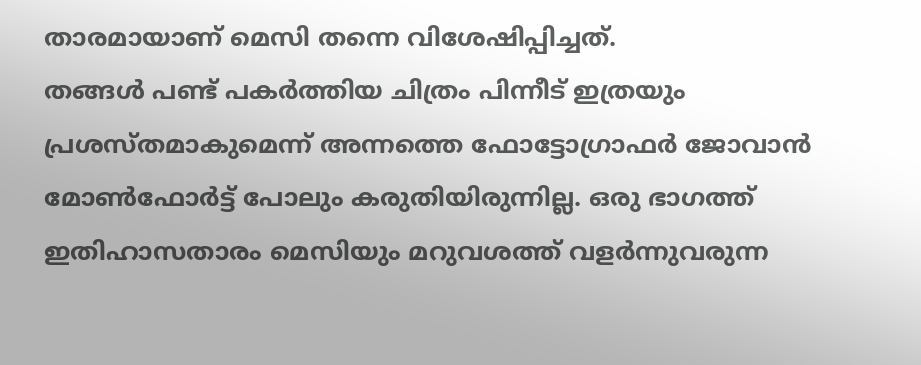താരമായാണ് മെസി തന്നെ വിശേഷിപ്പിച്ചത്.
തങ്ങൾ പണ്ട് പകർത്തിയ ചിത്രം പിന്നീട് ഇത്രയും പ്രശസ്തമാകുമെന്ന് അന്നത്തെ ഫോട്ടോഗ്രാഫർ ജോവാൻ മോൺഫോർട്ട് പോലും കരുതിയിരുന്നില്ല. ഒരു ഭാഗത്ത് ഇതിഹാസതാരം മെസിയും മറുവശത്ത് വളർന്നുവരുന്ന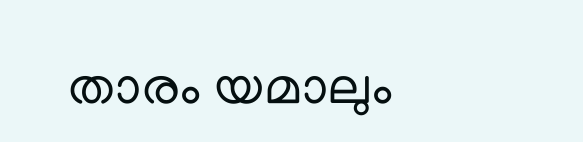താരം യമാലും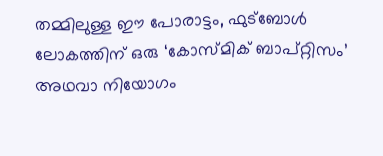തമ്മിലുള്ള ഈ പോരാട്ടം, ഫുട്ബോൾ ലോകത്തിന് ഒരു ‘കോസ്മിക് ബാപ്റ്റിസം’ അഥവാ നിയോഗം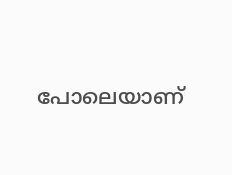പോലെയാണ്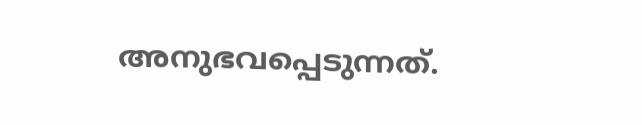അനുഭവപ്പെടുന്നത്.